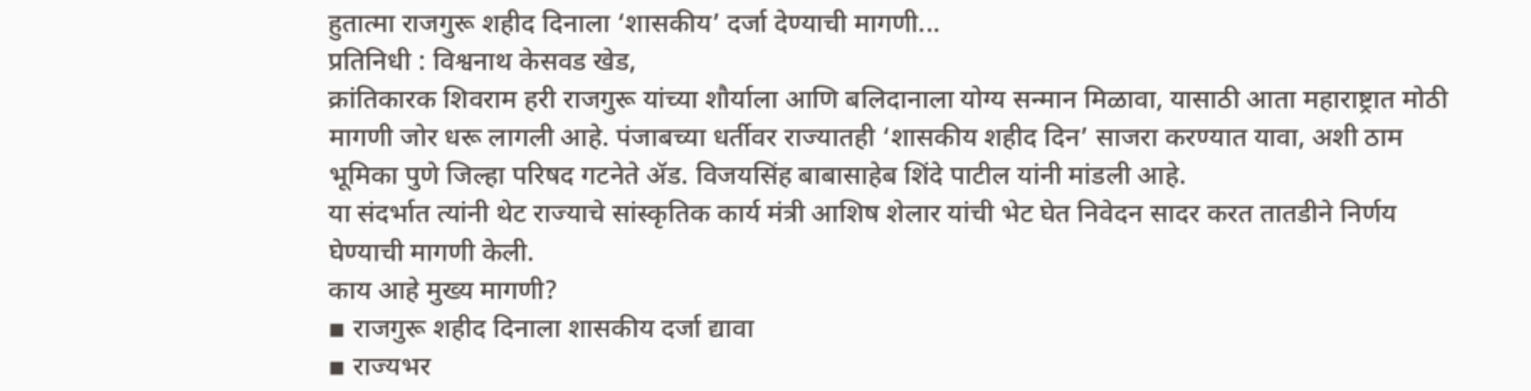हुतात्मा राजगुरू शहीद दिनाला ‘शासकीय’ दर्जा देण्याची मागणी...
प्रतिनिधी : विश्वनाथ केसवड खेड,
क्रांतिकारक शिवराम हरी राजगुरू यांच्या शौर्याला आणि बलिदानाला योग्य सन्मान मिळावा, यासाठी आता महाराष्ट्रात मोठी मागणी जोर धरू लागली आहे. पंजाबच्या धर्तीवर राज्यातही ‘शासकीय शहीद दिन’ साजरा करण्यात यावा, अशी ठाम भूमिका पुणे जिल्हा परिषद गटनेते ॲड. विजयसिंह बाबासाहेब शिंदे पाटील यांनी मांडली आहे.
या संदर्भात त्यांनी थेट राज्याचे सांस्कृतिक कार्य मंत्री आशिष शेलार यांची भेट घेत निवेदन सादर करत तातडीने निर्णय घेण्याची मागणी केली.
काय आहे मुख्य मागणी?
▪ राजगुरू शहीद दिनाला शासकीय दर्जा द्यावा
▪ राज्यभर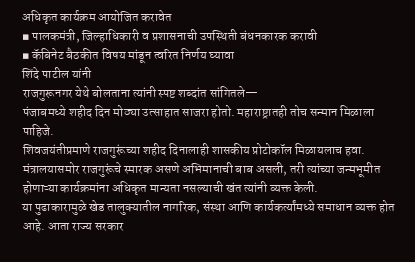अधिकृत कार्यक्रम आयोजित करावेत
▪ पालकमंत्री, जिल्हाधिकारी व प्रशासनाची उपस्थिती बंधनकारक करावी
▪ कॅबिनेट बैठकीत विषय मांडून त्वरित निर्णय घ्यावा
शिंदे पाटील यांनी
राजगुरूनगर येथे बोलताना त्यांनी स्पष्ट शब्दांत सांगितले—
पंजाबमध्ये शहीद दिन मोठ्या उत्साहात साजरा होतो. महाराष्ट्रातही तोच सन्मान मिळाला पाहिजे.
शिवजयंतीप्रमाणे राजगुरूंच्या शहीद दिनालाही शासकीय प्रोटोकॉल मिळायलाच हवा.
मंत्रालयासमोर राजगुरूंचे स्मारक असणे अभिमानाची बाब असली, तरी त्यांच्या जन्मभूमीत होणाऱ्या कार्यक्रमांना अधिकृत मान्यता नसल्याची खंत त्यांनी व्यक्त केली.
या पुढाकारामुळे खेड तालुक्यातील नागरिक, संस्था आणि कार्यकर्त्यांमध्ये समाधान व्यक्त होत आहे. आता राज्य सरकार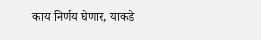काय निर्णय घेणार, याकडे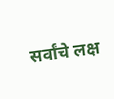सर्वांचे लक्ष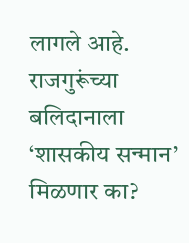लागले आहे.
राजगुरूंच्या बलिदानाला ‘शासकीय सन्मान’ मिळणार का?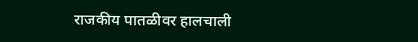राजकीय पातळीवर हालचाली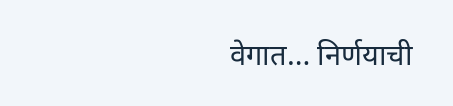वेगात… निर्णयाची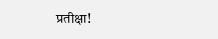प्रतीक्षा!